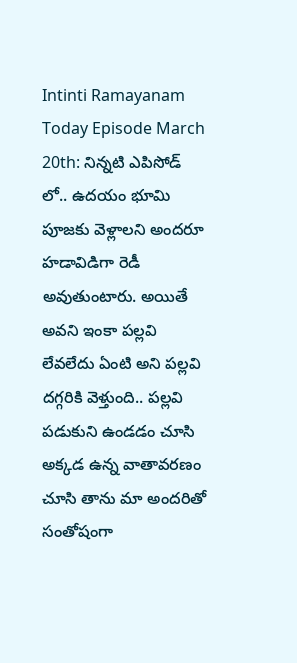Intinti Ramayanam Today Episode March 20th: నిన్నటి ఎపిసోడ్ లో.. ఉదయం భూమి పూజకు వెళ్లాలని అందరూ హడావిడిగా రెడీ అవుతుంటారు. అయితే అవని ఇంకా పల్లవి లేవలేదు ఏంటి అని పల్లవి దగ్గరికి వెళ్తుంది.. పల్లవి పడుకుని ఉండడం చూసి అక్కడ ఉన్న వాతావరణం చూసి తాను మా అందరితో సంతోషంగా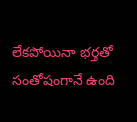లేకపోయినా భర్తతో సంతోషంగానే ఉంది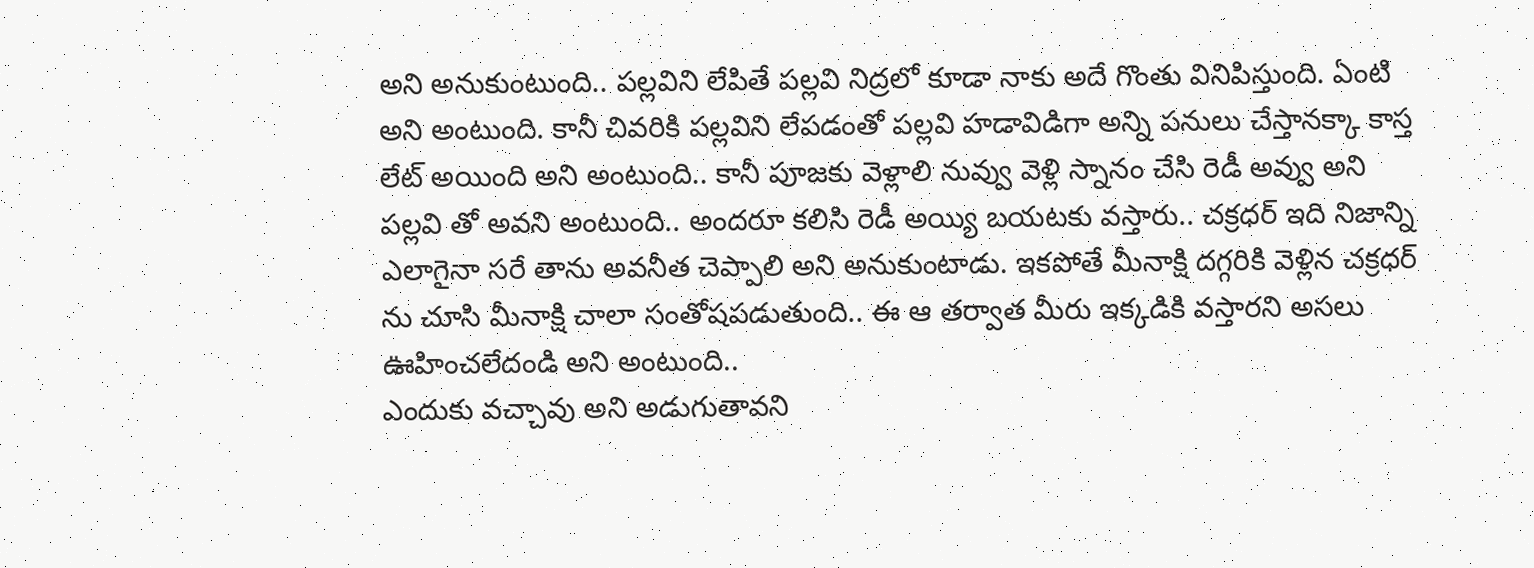అని అనుకుంటుంది.. పల్లవిని లేపితే పల్లవి నిద్రలో కూడా నాకు అదే గొంతు వినిపిస్తుంది. ఏంటి అని అంటుంది. కానీ చివరికి పల్లవిని లేపడంతో పల్లవి హడావిడిగా అన్ని పనులు చేస్తానక్కా కాస్త లేట్ అయింది అని అంటుంది.. కానీ పూజకు వెళ్లాలి నువ్వు వెళ్లి స్నానం చేసి రెడీ అవ్వు అని పల్లవి తో అవని అంటుంది.. అందరూ కలిసి రెడీ అయ్యి బయటకు వస్తారు.. చక్రధర్ ఇది నిజాన్ని ఎలాగైనా సరే తాను అవనీత చెప్పాలి అని అనుకుంటాడు. ఇకపోతే మీనాక్షి దగ్గరికి వెళ్లిన చక్రధర్ ను చూసి మీనాక్షి చాలా సంతోషపడుతుంది.. ఈ ఆ తర్వాత మీరు ఇక్కడికి వస్తారని అసలు ఊహించలేదండి అని అంటుంది..
ఎందుకు వచ్చావు అని అడుగుతావని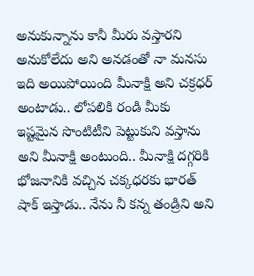అనుకున్నాను కానీ మీరు వస్తారని అనుకోలేదు అని అనడంతో నా మనసు ఇది అయిపోయింది మీనాక్షి అని చక్రధర్ అంటాడు.. లోపలికి రండి మీకు ఇష్టమైన సొంటిటీని పెట్టుకుని వస్తాను అని మీనాక్షి అంటుంది.. మీనాక్షి దగ్గరికి భోజనానికి వచ్చిన చక్కధరకు భారత్ షాక్ ఇస్తాడు.. నేను నీ కన్న తండ్రిని అని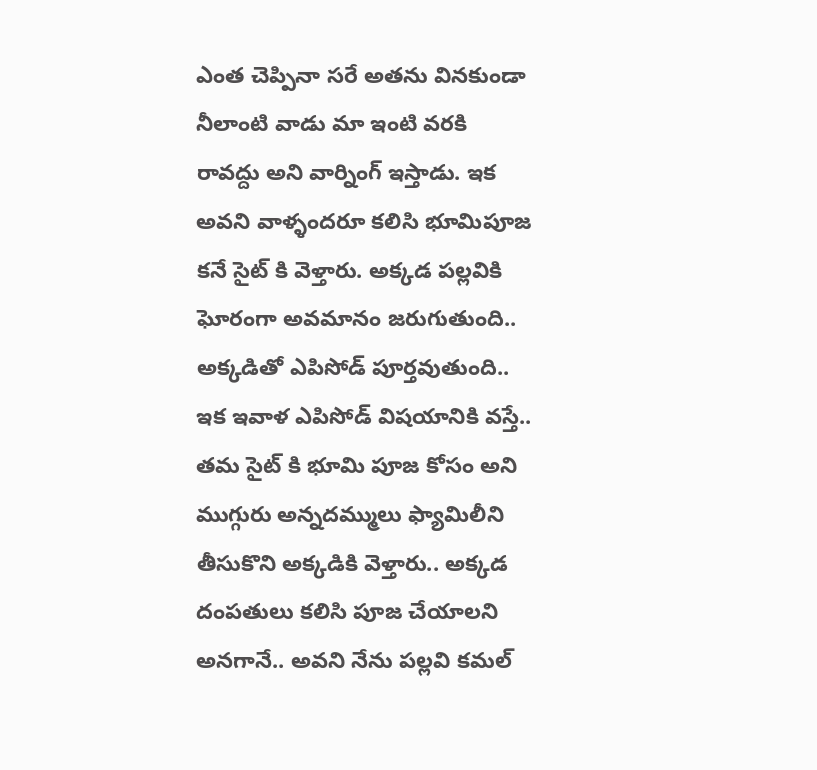ఎంత చెప్పినా సరే అతను వినకుండా నీలాంటి వాడు మా ఇంటి వరకి రావద్దు అని వార్నింగ్ ఇస్తాడు. ఇక అవని వాళ్ళందరూ కలిసి భూమిపూజ కనే సైట్ కి వెళ్తారు. అక్కడ పల్లవికి ఘోరంగా అవమానం జరుగుతుంది.. అక్కడితో ఎపిసోడ్ పూర్తవుతుంది..
ఇక ఇవాళ ఎపిసోడ్ విషయానికి వస్తే.. తమ సైట్ కి భూమి పూజ కోసం అని ముగ్గురు అన్నదమ్ములు ఫ్యామిలీని తీసుకొని అక్కడికి వెళ్తారు.. అక్కడ దంపతులు కలిసి పూజ చేయాలని అనగానే.. అవని నేను పల్లవి కమల్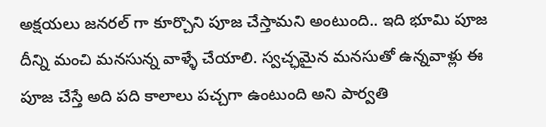అక్షయలు జనరల్ గా కూర్చొని పూజ చేస్తామని అంటుంది.. ఇది భూమి పూజ దీన్ని మంచి మనసున్న వాళ్ళే చేయాలి. స్వచ్ఛమైన మనసుతో ఉన్నవాళ్లు ఈ పూజ చేస్తే అది పది కాలాలు పచ్చగా ఉంటుంది అని పార్వతి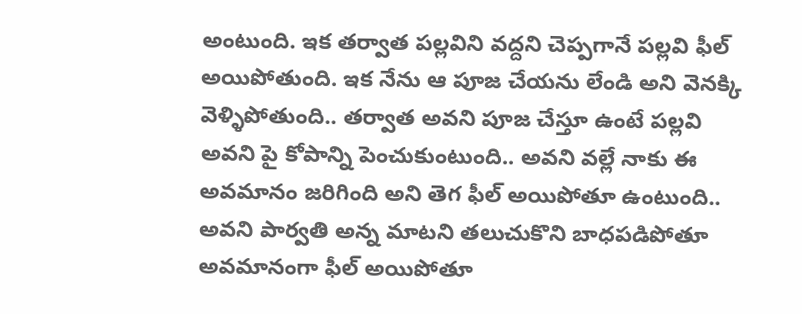అంటుంది. ఇక తర్వాత పల్లవిని వద్దని చెప్పగానే పల్లవి ఫీల్ అయిపోతుంది. ఇక నేను ఆ పూజ చేయను లేండి అని వెనక్కి వెళ్ళిపోతుంది.. తర్వాత అవని పూజ చేస్తూ ఉంటే పల్లవి అవని పై కోపాన్ని పెంచుకుంటుంది.. అవని వల్లే నాకు ఈ అవమానం జరిగింది అని తెగ ఫీల్ అయిపోతూ ఉంటుంది..
అవని పార్వతి అన్న మాటని తలుచుకొని బాధపడిపోతూ అవమానంగా ఫీల్ అయిపోతూ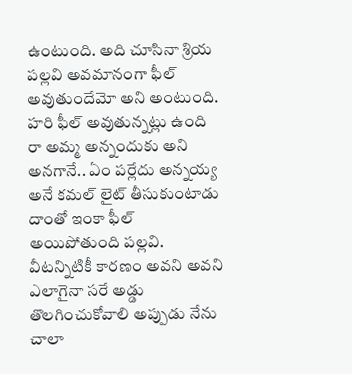ఉంటుంది. అది చూసినా శ్రియ పల్లవి అవమానంగా ఫీల్ అవుతుందేమో అని అంటుంది. హరి ఫీల్ అవుతున్నట్లు ఉంది రా అమ్మ అన్నందుకు అని అనగానే.. ఏం పర్లేదు అన్నయ్య అనే కమల్ లైట్ తీసుకుంటాడు దాంతో ఇంకా ఫీల్ అయిపోతుంది పల్లవి. వీటన్నిటికీ కారణం అవని అవని ఎలాగైనా సరే అడ్డు తొలగించుకోవాలి అప్పుడు నేను చాలా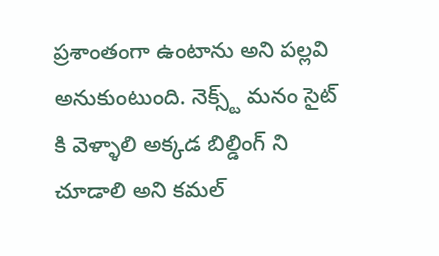ప్రశాంతంగా ఉంటాను అని పల్లవి అనుకుంటుంది. నెక్స్ట్ మనం సైట్ కి వెళ్ళాలి అక్కడ బిల్డింగ్ ని చూడాలి అని కమల్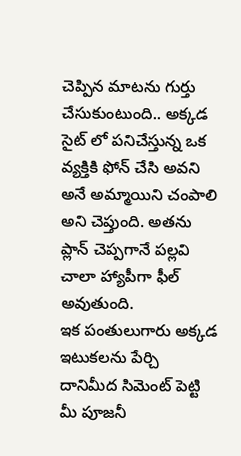చెప్పిన మాటను గుర్తు చేసుకుంటుంది.. అక్కడ సైట్ లో పనిచేస్తున్న ఒక వ్యక్తికి ఫోన్ చేసి అవని అనే అమ్మాయిని చంపాలి అని చెప్తుంది. అతను ప్లాన్ చెప్పగానే పల్లవి చాలా హ్యాపీగా ఫీల్ అవుతుంది.
ఇక పంతులుగారు అక్కడ ఇటుకలను పేర్చి దానిమీద సిమెంట్ పెట్టి మీ పూజనీ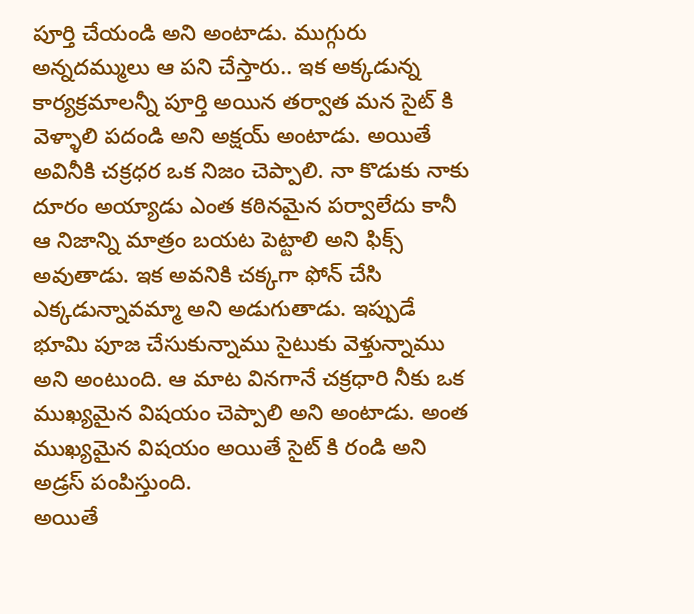పూర్తి చేయండి అని అంటాడు. ముగ్గురు అన్నదమ్ములు ఆ పని చేస్తారు.. ఇక అక్కడున్న కార్యక్రమాలన్నీ పూర్తి అయిన తర్వాత మన సైట్ కి వెళ్ళాలి పదండి అని అక్షయ్ అంటాడు. అయితే అవినీకి చక్రధర ఒక నిజం చెప్పాలి. నా కొడుకు నాకు దూరం అయ్యాడు ఎంత కఠినమైన పర్వాలేదు కానీ ఆ నిజాన్ని మాత్రం బయట పెట్టాలి అని ఫిక్స్ అవుతాడు. ఇక అవనికి చక్కగా ఫోన్ చేసి ఎక్కడున్నావమ్మా అని అడుగుతాడు. ఇప్పుడే భూమి పూజ చేసుకున్నాము సైటుకు వెళ్తున్నాము అని అంటుంది. ఆ మాట వినగానే చక్రధారి నీకు ఒక ముఖ్యమైన విషయం చెప్పాలి అని అంటాడు. అంత ముఖ్యమైన విషయం అయితే సైట్ కి రండి అని అడ్రస్ పంపిస్తుంది.
అయితే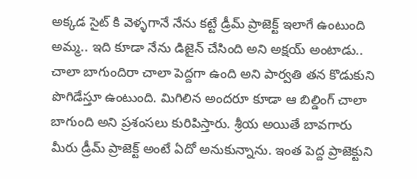అక్కడ సైట్ కి వెళ్ళగానే నేను కట్టే డ్రీమ్ ప్రాజెక్ట్ ఇలాగే ఉంటుంది అమ్మ.. ఇది కూడా నేను డిజైన్ చేసింది అని అక్షయ్ అంటాడు.. చాలా బాగుందిరా చాలా పెద్దగా ఉంది అని పార్వతి తన కొడుకుని పొగిడేస్తూ ఉంటుంది. మిగిలిన అందరూ కూడా ఆ బిల్డింగ్ చాలా బాగుంది అని ప్రశంసలు కురిపిస్తారు. శ్రీయ అయితే బావగారు మీరు డ్రీమ్ ప్రాజెక్ట్ అంటే ఏదో అనుకున్నాను. ఇంత పెద్ద ప్రాజెక్టుని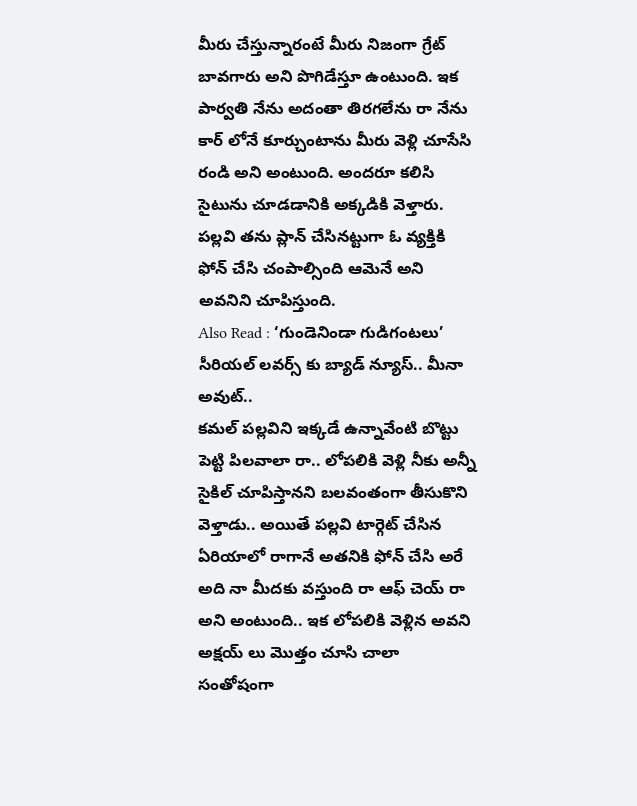మీరు చేస్తున్నారంటే మీరు నిజంగా గ్రేట్ బావగారు అని పొగిడేస్తూ ఉంటుంది. ఇక పార్వతి నేను అదంతా తిరగలేను రా నేను కార్ లోనే కూర్చుంటాను మీరు వెళ్లి చూసేసి రండి అని అంటుంది. అందరూ కలిసి సైటును చూడడానికి అక్కడికి వెళ్తారు. పల్లవి తను ప్లాన్ చేసినట్టుగా ఓ వ్యక్తికి ఫోన్ చేసి చంపాల్సింది ఆమెనే అని అవనిని చూపిస్తుంది.
Also Read : ‘గుండెనిండా గుడిగంటలు’ సీరియల్ లవర్స్ కు బ్యాడ్ న్యూస్.. మీనా అవుట్..
కమల్ పల్లవిని ఇక్కడే ఉన్నావేంటి బొట్టు పెట్టి పిలవాలా రా.. లోపలికి వెళ్లి నీకు అన్నీ సైకిల్ చూపిస్తానని బలవంతంగా తీసుకొని వెళ్తాడు.. అయితే పల్లవి టార్గెట్ చేసిన ఏరియాలో రాగానే అతనికి ఫోన్ చేసి అరే అది నా మీదకు వస్తుంది రా ఆఫ్ చెయ్ రా అని అంటుంది.. ఇక లోపలికి వెళ్లిన అవని అక్షయ్ లు మొత్తం చూసి చాలా సంతోషంగా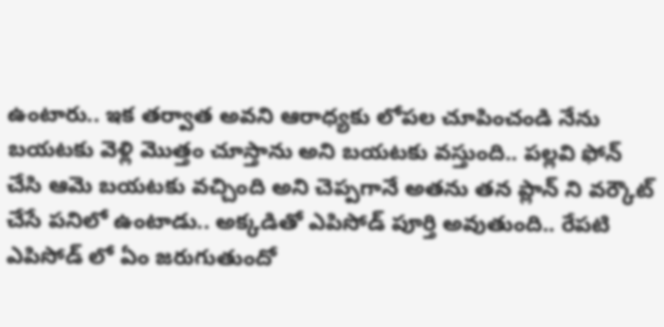ఉంటారు.. ఇక తర్వాత అవని ఆరాధ్యకు లోపల చూపించండి నేను బయటకు వెళ్లి మొత్తం చూస్తాను అని బయటకు వస్తుంది.. పల్లవి ఫోన్ చేసి ఆమె బయటకు వచ్చింది అని చెప్పగానే అతను తన ప్లాన్ ని వర్కౌట్ చేసే పనిలో ఉంటాడు.. అక్కడితో ఎపిసోడ్ పూర్తి అవుతుంది.. రేపటి ఎపిసోడ్ లో ఏం జరుగుతుందో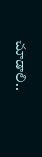చూడాలి..